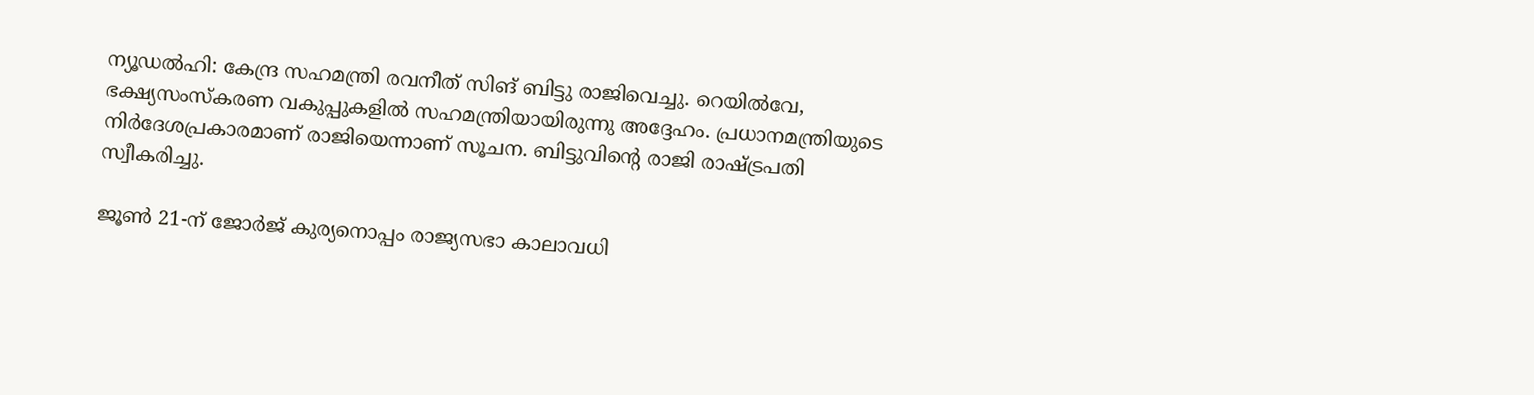ന്യൂഡൽഹി: കേന്ദ്ര സഹമന്ത്രി രവനീത് സിങ് ബിട്ടു രാജിവെച്ചു. റെയിൽവേ, ഭക്ഷ്യസംസ്കരണ വകുപ്പുകളിൽ സഹമന്ത്രിയായിരുന്നു അദ്ദേഹം. പ്രധാനമന്ത്രിയുടെ നിർദേശപ്രകാരമാണ് രാജിയെന്നാണ് സൂചന. ബിട്ടുവിന്റെ രാജി രാഷ്ട്രപതി സ്വീകരിച്ചു.

ജൂൺ 21-ന് ജോർജ് കുര്യനൊപ്പം രാജ്യസഭാ കാലാവധി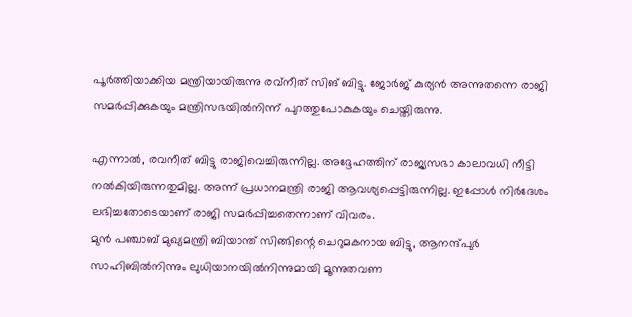പൂർത്തിയാക്കിയ മന്ത്രിയായിരുന്നു രവ്നീത് സിങ് ബിട്ടു. ജോർജ് കുര്യൻ അന്നുതന്നെ രാജി സമർപ്പിക്കുകയും മന്ത്രിസഭയിൽനിന്ന് പുറത്തുപോകുകയും ചെയ്തിരുന്നു.

എന്നാൽ, രവനീത് ബിട്ടു രാജിവെച്ചിരുന്നില്ല. അദ്ദേഹത്തിന് രാജ്യസഭാ കാലാവധി നീട്ടി നൽകിയിരുന്നതുമില്ല. അന്ന് പ്രധാനമന്ത്രി രാജി ആവശ്യപ്പെട്ടിരുന്നില്ല. ഇപ്പോൾ നിർദേശം ലഭിച്ചതോടെയാണ് രാജി സമർപ്പിച്ചതെന്നാണ് വിവരം.
മുൻ പഞ്ചാബ് മുഖ്യമന്ത്രി ബിയാന്ത് സിങ്ങിന്റെ ചെറുമകനായ ബിട്ടു, ആനന്ദ്പുർ സാഹിബിൽനിന്നും ലുധിയാനയിൽനിന്നുമായി മൂന്നുതവണ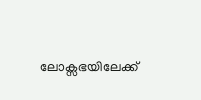ലോക്സഭയിലേക്ക്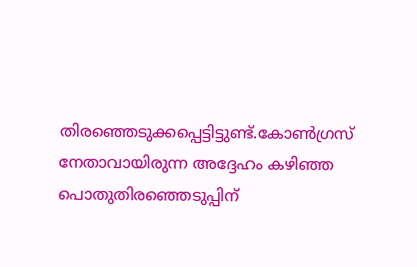തിരഞ്ഞെടുക്കപ്പെട്ടിട്ടുണ്ട്.കോൺഗ്രസ് നേതാവായിരുന്ന അദ്ദേഹം കഴിഞ്ഞ പൊതുതിരഞ്ഞെടുപ്പിന്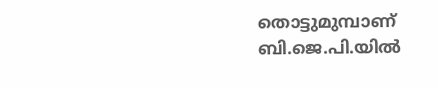തൊട്ടുമുമ്പാണ് ബി.ജെ.പി.യിൽ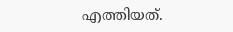എത്തിയത്.